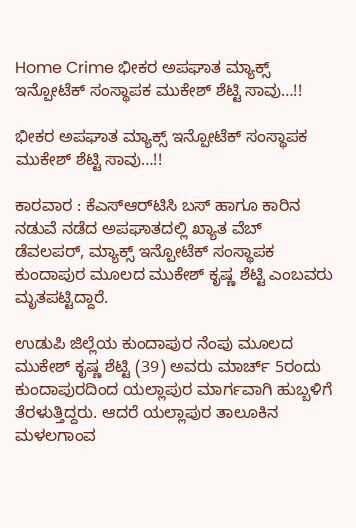Home Crime ಭೀಕರ ಅಪಘಾತ ಮ್ಯಾಕ್ಸ್ ಇನ್ಪೋಟೆಕ್‌‌ ಸಂಸ್ಥಾಪಕ ಮುಕೇಶ್‌ ಶೆಟ್ಟಿ ಸಾವು…!!

ಭೀಕರ ಅಪಘಾತ ಮ್ಯಾಕ್ಸ್ ಇನ್ಪೋಟೆಕ್‌‌ ಸಂಸ್ಥಾಪಕ ಮುಕೇಶ್‌ ಶೆಟ್ಟಿ ಸಾವು…!!

ಕಾರವಾರ : ಕೆಎಸ್‌ಆರ್‌ಟಿಸಿ ಬಸ್‌ ಹಾಗೂ ಕಾರಿನ ನಡುವೆ ನಡೆದ ಅಪಘಾತದಲ್ಲಿ ಖ್ಯಾತ ವೆಬ್‌ ಡೆವಲಪರ್‌, ಮ್ಯಾಕ್ಸ್ ಇನ್ಪೋಟೆಕ್‌‌ ಸಂಸ್ಥಾಪಕ ಕುಂದಾಪುರ ಮೂಲದ ಮುಕೇಶ್‌ ಕೃಷ್ಣ ಶೆಟ್ಟಿ ಎಂಬವರು ಮೃತಪಟ್ಟಿದ್ದಾರೆ.

ಉಡುಪಿ ಜಿಲ್ಲೆಯ ಕುಂದಾಪುರ ನೆಂಪು ಮೂಲದ ಮುಕೇಶ್‌ ಕೃಷ್ಣ ಶೆಟ್ಟಿ (39) ಅವರು ಮಾರ್ಚ್‌ 5ರಂದು ಕುಂದಾಪುರದಿಂದ ಯಲ್ಲಾಪುರ ಮಾರ್ಗವಾಗಿ ಹುಬ್ಬಳಿಗೆ ತೆರಳುತ್ತಿದ್ದರು. ಆದರೆ ಯಲ್ಲಾಪುರ ತಾಲೂಕಿನ ಮಳಲಗಾಂವ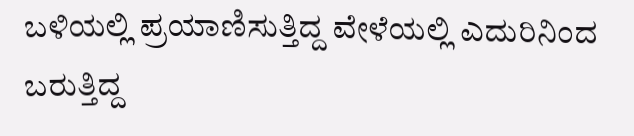ಬಳಿಯಲ್ಲಿ ಪ್ರಯಾಣಿಸುತ್ತಿದ್ದ ವೇಳೆಯಲ್ಲಿ ಎದುರಿನಿಂದ ಬರುತ್ತಿದ್ದ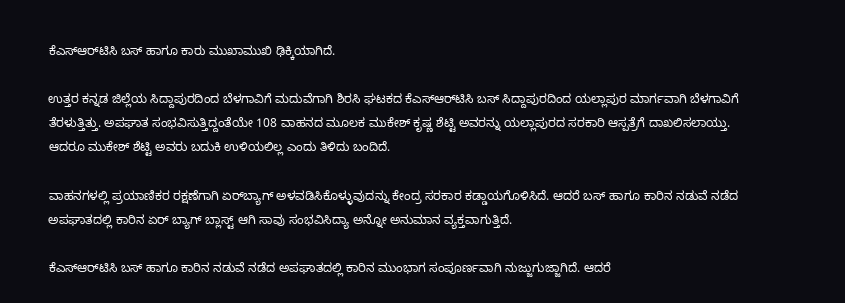ಕೆಎಸ್‌ಆರ್‌ಟಿಸಿ ಬಸ್‌ ಹಾಗೂ ಕಾರು ಮುಖಾಮುಖಿ ಢಿಕ್ಕಿಯಾಗಿದೆ.

ಉತ್ತರ ಕನ್ನಡ ಜಿಲ್ಲೆಯ ಸಿದ್ದಾಪುರದಿಂದ ಬೆಳಗಾವಿಗೆ ಮದುವೆಗಾಗಿ ಶಿರಸಿ ಘಟಕದ ಕೆಎಸ್‌ಆರ್‌ಟಿಸಿ ಬಸ್‌ ಸಿದ್ದಾಪುರದಿಂದ ಯಲ್ಲಾಪುರ ಮಾರ್ಗವಾಗಿ ಬೆಳಗಾವಿಗೆ ತೆರಳುತ್ತಿತ್ತು. ಅಪಘಾತ ಸಂಭವಿಸುತ್ತಿದ್ದಂತೆಯೇ 108 ವಾಹನದ ಮೂಲಕ ಮುಕೇಶ್‌ ಕೃಷ್ಣ ಶೆಟ್ಟಿ ಅವರನ್ನು ಯಲ್ಲಾಪುರದ ಸರಕಾರಿ ಆಸ್ಪತ್ರೆಗೆ ದಾಖಲಿಸಲಾಯ್ತು. ಆದರೂ ಮುಕೇಶ್‌ ಶೆಟ್ಟಿ ಅವರು ಬದುಕಿ ಉಳಿಯಲಿಲ್ಲ ಎಂದು ತಿಳಿದು ಬಂದಿದೆ.

ವಾಹನಗಳಲ್ಲಿ ಪ್ರಯಾಣಿಕರ ರಕ್ಷಣೆಗಾಗಿ ಏರ್‌ಬ್ಯಾಗ್‌ ಅಳವಡಿಸಿಕೊಳ್ಳುವುದನ್ನು ಕೇಂದ್ರ ಸರಕಾರ ಕಡ್ಡಾಯಗೊಳಿಸಿದೆ. ಆದರೆ ಬಸ್‌ ಹಾಗೂ ಕಾರಿನ ನಡುವೆ ನಡೆದ ಅಪಘಾತದಲ್ಲಿ ಕಾರಿನ ಏರ್‌ ಬ್ಯಾಗ್‌ ಬ್ಲಾಸ್ಟ್‌ ಆಗಿ ಸಾವು ಸಂಭವಿಸಿದ್ಯಾ ಅನ್ನೋ ಅನುಮಾನ ವ್ಯಕ್ತವಾಗುತ್ತಿದೆ.

ಕೆಎಸ್‌ಆರ್‌ಟಿಸಿ ಬಸ್‌ ಹಾಗೂ ಕಾರಿನ ನಡುವೆ ನಡೆದ ಅಪಘಾತದಲ್ಲಿ ಕಾರಿನ ಮುಂಭಾಗ ಸಂಪೂರ್ಣವಾಗಿ ನುಜ್ಜುಗುಜ್ಜಾಗಿದೆ. ಆದರೆ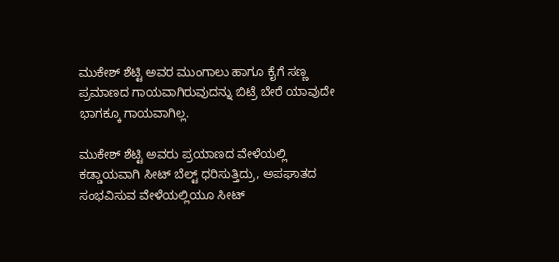ಮುಕೇಶ್‌ ಶೆಟ್ಟಿ ಅವರ ಮುಂಗಾಲು ಹಾಗೂ ಕೈಗೆ ಸಣ್ಣ ಪ್ರಮಾಣದ ಗಾಯವಾಗಿರುವುದನ್ನು ಬಿಟ್ರೆ ಬೇರೆ ಯಾವುದೇ ಭಾಗಕ್ಕೂ ಗಾಯವಾಗಿಲ್ಲ.

ಮುಕೇಶ್‌ ಶೆಟ್ಟಿ ಅವರು ಪ್ರಯಾಣದ ವೇಳೆಯಲ್ಲಿ ಕಡ್ಡಾಯವಾಗಿ ಸೀಟ್‌ ಬೆಲ್ಟ್‌ ಧರಿಸುತ್ತಿದ್ರು, ಅಪಘಾತದ ಸಂಭವಿಸುವ ವೇಳೆಯಲ್ಲಿಯೂ ಸೀಟ್‌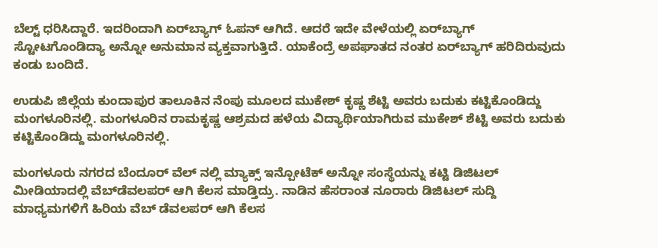ಬೆಲ್ಟ್‌ ಧರಿಸಿದ್ದಾರೆ. ಇದರಿಂದಾಗಿ ಏರ್‌ಬ್ಯಾಗ್‌ ಓಪನ್‌ ಆಗಿದೆ. ಆದರೆ ಇದೇ ವೇಳೆಯಲ್ಲಿ ಏರ್‌ಬ್ಯಾಗ್‌ ಸ್ಟೋಟಗೊಂಡಿದ್ಯಾ ಅನ್ನೋ ಅನುಮಾನ ವ್ಯಕ್ತವಾಗುತ್ತಿದೆ. ಯಾಕೆಂದ್ರೆ ಅಪಘಾತದ ನಂತರ ಏರ್‌ಬ್ಯಾಗ್‌ ಹರಿದಿರುವುದು ಕಂಡು ಬಂದಿದೆ.

ಉಡುಪಿ ಜಿಲ್ಲೆಯ ಕುಂದಾಪುರ ತಾಲೂಕಿನ ನೆಂಪು ಮೂಲದ ಮುಕೇಶ್‌ ಕೃಷ್ಣ ಶೆಟ್ಟಿ ಅವರು ಬದುಕು ಕಟ್ಟಿಕೊಂಡಿದ್ದು ಮಂಗಳೂರಿನಲ್ಲಿ. ಮಂಗಳೂರಿನ ರಾಮಕೃಷ್ಣ ಆಶ್ರಮದ ಹಳೆಯ ವಿದ್ಯಾರ್ಥಿಯಾಗಿರುವ ಮುಕೇಶ್‌ ಶೆಟ್ಟಿ ಅವರು ಬದುಕು ಕಟ್ಟಿಕೊಂಡಿದ್ದು ಮಂಗಳೂರಿನಲ್ಲಿ.

ಮಂಗಳೂರು ನಗರದ ಬೆಂದೂರ್‌ ವೆಲ್‌ ನಲ್ಲಿ ಮ್ಯಾಕ್ಸ್ ಇನ್ಪೋಟೆಕ್‌‌ ಅನ್ನೋ ಸಂಸ್ಥೆಯನ್ನು ಕಟ್ಟಿ ಡಿಜಿಟಲ್‌ ಮೀಡಿಯಾದಲ್ಲಿ ವೆಬ್‌ಡೆವಲಪರ್‌ ಆಗಿ ಕೆಲಸ ಮಾಡ್ತಿದ್ರು. ನಾಡಿನ ಹೆಸರಾಂತ ನೂರಾರು ಡಿಜಿಟಲ್‌ ಸುದ್ದಿ ಮಾಧ್ಯಮಗಳಿಗೆ ಹಿರಿಯ ವೆಬ್‌ ಡೆವಲಪರ್ ಆಗಿ ಕೆಲಸ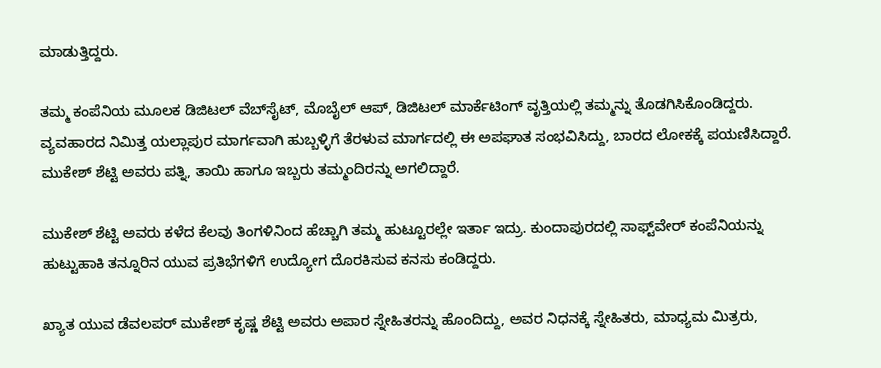ಮಾಡುತ್ತಿದ್ದರು.

ತಮ್ಮ ಕಂಪೆನಿಯ ಮೂಲಕ ಡಿಜಿಟಲ್‌ ವೆಬ್‌ಸೈಟ್‌, ಮೊಬೈಲ್‌ ಆಪ್‌, ಡಿಜಿಟಲ್‌ ಮಾರ್ಕೆಟಿಂಗ್‌ ವೃತ್ತಿಯಲ್ಲಿ ತಮ್ಮನ್ನು ತೊಡಗಿಸಿಕೊಂಡಿದ್ದರು. ವ್ಯವಹಾರದ ನಿಮಿತ್ತ ಯಲ್ಲಾಪುರ ಮಾರ್ಗವಾಗಿ ಹುಬ್ಬಳ್ಳಿಗೆ ತೆರಳುವ ಮಾರ್ಗದಲ್ಲಿ ಈ ಅಪಘಾತ ಸಂಭವಿಸಿದ್ದು, ಬಾರದ ಲೋಕಕ್ಕೆ ಪಯಣಿಸಿದ್ದಾರೆ. ಮುಕೇಶ್‌ ಶೆಟ್ಟಿ ಅವರು ಪತ್ನಿ, ತಾಯಿ ಹಾಗೂ ಇಬ್ಬರು ತಮ್ಮಂದಿರನ್ನು ಅಗಲಿದ್ದಾರೆ.

ಮುಕೇಶ್‌ ಶೆಟ್ಟಿ ಅವರು ಕಳೆದ ಕೆಲವು ತಿಂಗಳಿನಿಂದ ಹೆಚ್ಚಾಗಿ ತಮ್ಮ ಹುಟ್ಟೂರಲ್ಲೇ ಇರ್ತಾ ಇದ್ರು. ಕುಂದಾಪುರದಲ್ಲಿ ಸಾಫ್ಟ್‌ವೇರ್‌ ಕಂಪೆನಿಯನ್ನು ಹುಟ್ಟುಹಾಕಿ ತನ್ನೂರಿನ ಯುವ ಪ್ರತಿಭೆಗಳಿಗೆ ಉದ್ಯೋಗ ದೊರಕಿಸುವ ಕನಸು ಕಂಡಿದ್ದರು.

ಖ್ಯಾತ ಯುವ ಡೆವಲಪರ್‌ ಮುಕೇಶ್‌ ಕೃಷ್ಣ ಶೆಟ್ಟಿ ಅವರು ಅಪಾರ ಸ್ನೇಹಿತರನ್ನು ಹೊಂದಿದ್ದು, ಅವರ ನಿಧನಕ್ಕೆ ಸ್ನೇಹಿತರು, ಮಾಧ್ಯಮ ಮಿತ್ರರು,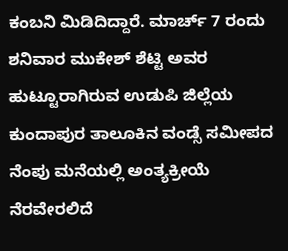ಕಂಬನಿ ಮಿಡಿದಿದ್ದಾರೆ. ಮಾರ್ಚ್‌ 7 ರಂದು ಶನಿವಾರ ಮುಕೇಶ್‌ ಶೆಟ್ಟಿ ಅವರ ಹುಟ್ಟೂರಾಗಿರುವ ಉಡುಪಿ ಜಿಲ್ಲೆಯ ಕುಂದಾಪುರ ತಾಲೂಕಿನ ವಂಡ್ಸೆ ಸಮೀಪದ ನೆಂಪು ಮನೆಯಲ್ಲಿ ಅಂತ್ಯಕ್ರೀಯೆ ನೆರವೇರಲಿದೆ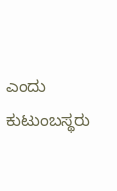ಎಂದು ಕುಟುಂಬಸ್ಥರು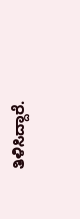ತಿಳಿಸಿದ್ದಾರೆ.